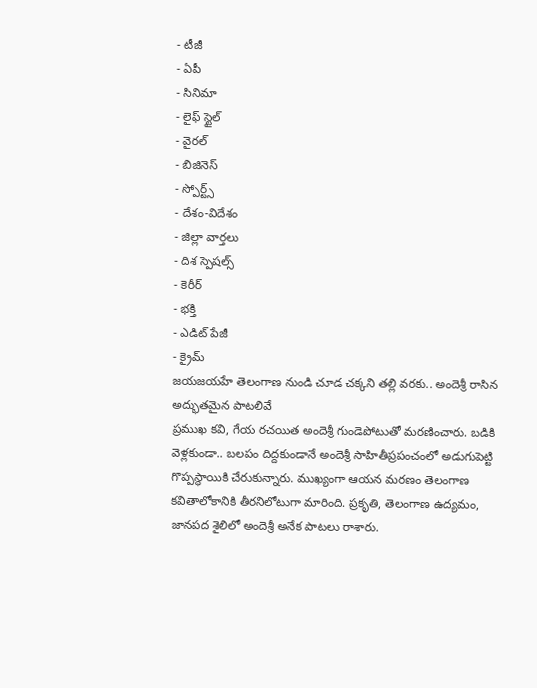- టీజీ
- ఏపీ
- సినిమా
- లైఫ్ స్టైల్
- వైరల్
- బిజినెస్
- స్పోర్ట్స్
- దేశం-విదేశం
- జిల్లా వార్తలు
- దిశ స్పెషల్స్
- కెరీర్
- భక్తి
- ఎడిట్ పేజీ
- క్రైమ్
జయజయహే తెలంగాణ నుండి చూడ చక్కని తల్లి వరకు.. అందెశ్రీ రాసిన అద్భుతమైన పాటలివే
ప్రముఖ కవి, గేయ రచయిత అందెశ్రీ గుండెపోటుతో మరణించారు. బడికి వెళ్లకుండా.. బలపం దిద్దకుండానే అందెశ్రీ సాహితీప్రపంచంలో అడుగుపెట్టి గొప్పస్థాయికి చేరుకున్నారు. ముఖ్యంగా ఆయన మరణం తెలంగాణ కవితాలోకానికి తీరనిలోటుగా మారింది. ప్రకృతి, తెలంగాణ ఉద్యమం, జానపద శైలిలో అందెశ్రీ అనేక పాటలు రాశారు.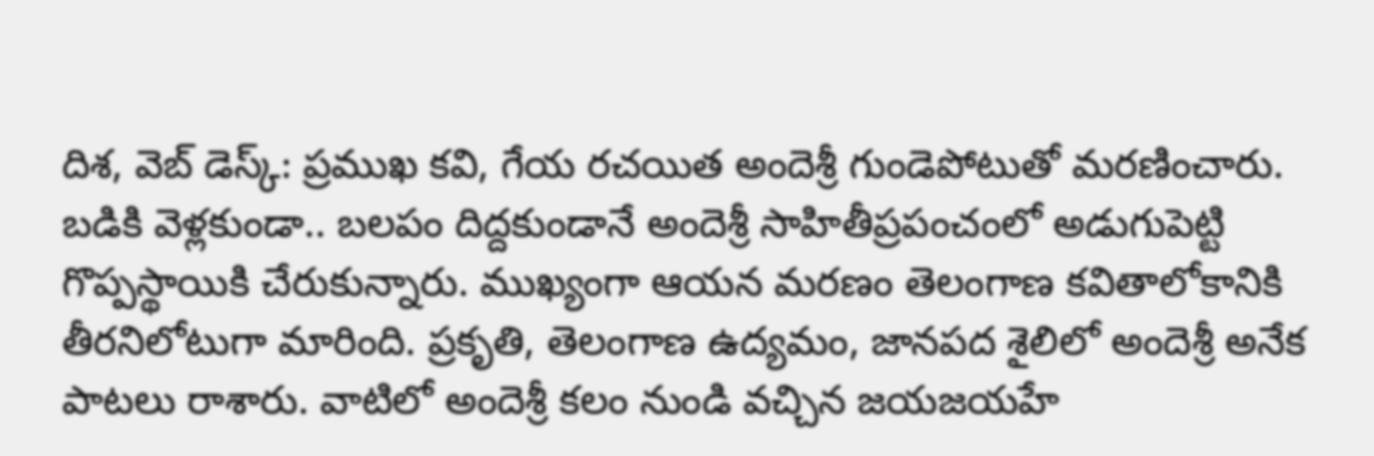దిశ, వెబ్ డెస్క్: ప్రముఖ కవి, గేయ రచయిత అందెశ్రీ గుండెపోటుతో మరణించారు. బడికి వెళ్లకుండా.. బలపం దిద్దకుండానే అందెశ్రీ సాహితీప్రపంచంలో అడుగుపెట్టి గొప్పస్థాయికి చేరుకున్నారు. ముఖ్యంగా ఆయన మరణం తెలంగాణ కవితాలోకానికి తీరనిలోటుగా మారింది. ప్రకృతి, తెలంగాణ ఉద్యమం, జానపద శైలిలో అందెశ్రీ అనేక పాటలు రాశారు. వాటిలో అందెశ్రీ కలం నుండి వచ్చిన జయజయహే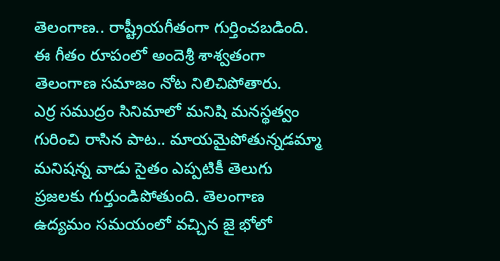తెలంగాణ.. రాష్ట్రీయగీతంగా గుర్తించబడింది. ఈ గీతం రూపంలో అందెశ్రీ శాశ్వతంగా తెలంగాణ సమాజం నోట నిలిచిపోతారు.
ఎర్ర సముద్రం సినిమాలో మనిషి మనస్థత్వం గురించి రాసిన పాట.. మాయమైపోతున్నడమ్మా మనిషన్న వాడు సైతం ఎప్పటికీ తెలుగు ప్రజలకు గుర్తుండిపోతుంది. తెలంగాణ ఉద్యమం సమయంలో వచ్చిన జై భోలో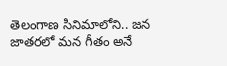తెలంగాణ సినిమాలోని.. జన జాతరలో మన గీతం అనే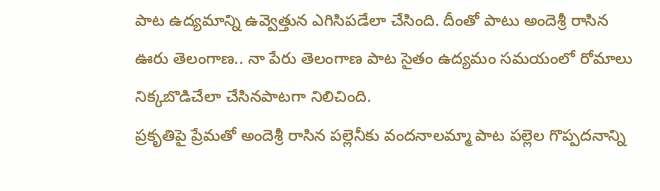పాట ఉద్యమాన్ని ఉవ్వెత్తున ఎగిసిపడేలా చేసింది. దీంతో పాటు అందెశ్రీ రాసిన ఊరు తెలంగాణ.. నా పేరు తెలంగాణ పాట సైతం ఉద్యమం సమయంలో రోమాలు నిక్కబొడిచేలా చేసినపాటగా నిలిచింది.
ప్రకృతిపై ప్రేమతో అందెశ్రీ రాసిన పల్లెనీకు వందనాలమ్మా పాట పల్లెల గొప్పదనాన్ని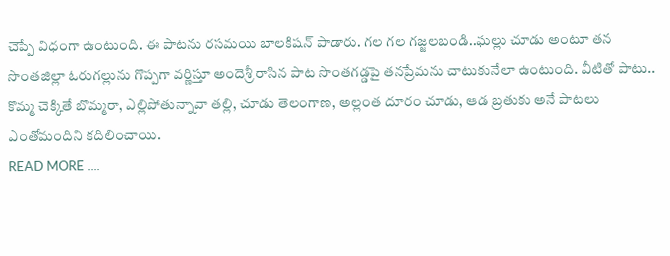చెప్పే విధంగా ఉంటుంది. ఈ పాటను రసమయి బాలకిషన్ పాడారు. గల గల గజ్జలబండి..ఘల్లు చూడు అంటూ తన సొంతజిల్లా ఓరుగల్లును గొప్పగా వర్ణిస్తూ అందెశ్రీ రాసిన పాట సొంతగడ్డపై తనప్రేమను చాటుకునేలా ఉంటుంది. వీటితో పాటు.. కొమ్మ చెక్కితే బొమ్మరా, ఎల్లిపోతున్నావా తల్లి, చూడు తెలంగాణ, అల్లంత దూరం చూడు, ఆడ బ్రతుకు అనే పాటలు ఎంతోమందిని కదిలించాయి.
READ MORE ....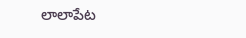లాలాపేట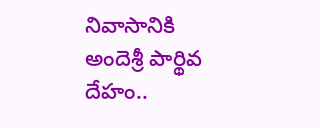నివాసానికి అందెశ్రీ పార్థివ దేహం..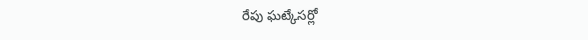రేపు ఘట్కేసర్లో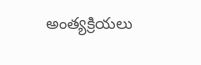అంత్యక్రియలు